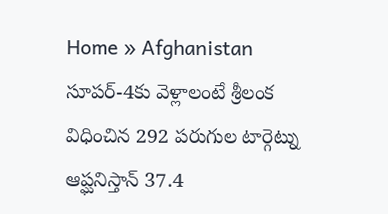Home » Afghanistan
సూపర్-4కు వెళ్లాలంటే శ్రీలంక విధించిన 292 పరుగుల టార్గెట్ను ఆప్ఘనిస్తాన్ 37.4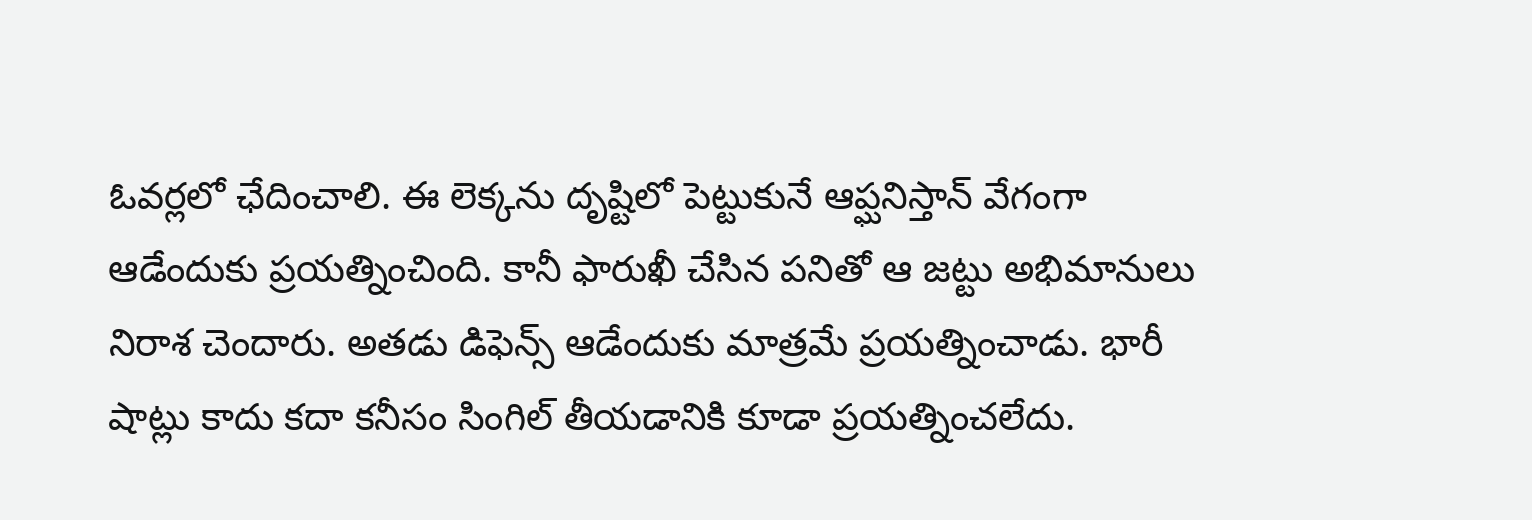ఓవర్లలో ఛేదించాలి. ఈ లెక్కను దృష్టిలో పెట్టుకునే ఆప్ఘనిస్తాన్ వేగంగా ఆడేందుకు ప్రయత్నించింది. కానీ ఫారుఖీ చేసిన పనితో ఆ జట్టు అభిమానులు నిరాశ చెందారు. అతడు డిఫెన్స్ ఆడేందుకు మాత్రమే ప్రయత్నించాడు. భారీ షాట్లు కాదు కదా కనీసం సింగిల్ తీయడానికి కూడా ప్రయత్నించలేదు.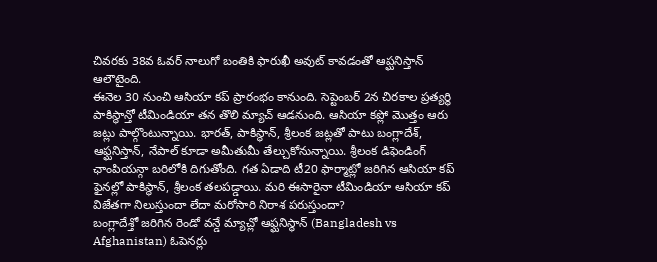చివరకు 38వ ఓవర్ నాలుగో బంతికి ఫారుఖీ అవుట్ కావడంతో ఆప్ఘనిస్తాన్ ఆలౌటైంది.
ఈనెల 30 నుంచి ఆసియా కప్ ప్రారంభం కానుంది. సెప్టెంబర్ 2న చిరకాల ప్రత్యర్థి పాకిస్థాన్తో టీమిండియా తన తొలి మ్యాచ్ ఆడనుంది. ఆసియా కప్లో మొత్తం ఆరు జట్లు పాల్గొంటున్నాయి. భారత్, పాకిస్థాన్, శ్రీలంక జట్లతో పాటు బంగ్లాదేశ్, ఆఫ్ఘనిస్తాన్, నేపాల్ కూడా అమీతుమీ తేల్చుకోనున్నాయి. శ్రీలంక డిఫెండింగ్ ఛాంపియన్గా బరిలోకి దిగుతోంది. గత ఏడాది టీ20 ఫార్మాట్లో జరిగిన ఆసియా కప్ ఫైనల్లో పాకిస్థాన్, శ్రీలంక తలపడ్డాయి. మరి ఈసారైనా టీమిండియా ఆసియా కప్ విజేతగా నిలుస్తుందా లేదా మరోసారి నిరాశ పరుస్తుందా?
బంగ్లాదేశ్తో జరిగిన రెండో వన్డే మ్యాచ్లో ఆఫ్ఘనిస్థాన్ (Bangladesh vs Afghanistan) ఓపెనర్లు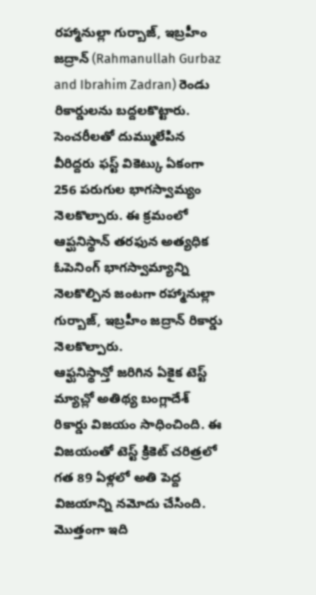రహ్మానుల్లా గుర్బాజ్, ఇబ్రహీం జద్రాన్ (Rahmanullah Gurbaz and Ibrahim Zadran) రెండు రికార్డులను బద్దలకొట్టారు. సెంచరీలతో దుమ్ములేపిన వీరిద్దరు ఫస్ట్ వికెట్కు ఏకంగా 256 పరుగుల భాగస్వామ్యం నెలకొల్పారు. ఈ క్రమంలో ఆప్ఘనిస్థాన్ తరఫున అత్యధిక ఓపెనింగ్ భాగస్వామ్యాన్ని నెలకొల్పిన జంటగా రహ్మానుల్లా గుర్బాజ్, ఇబ్రహీం జద్రాన్ రికార్డు నెలకొల్పారు.
ఆఫ్ఘనిస్థాన్తో జరిగిన ఏకైక టెస్ట్ మ్యాచ్లో అతిథ్య బంగ్లాదేశ్ రికార్డు విజయం సాధించింది. ఈ విజయంతో టెస్ట్ క్రికెట్ చరిత్రలో గత 89 ఏళ్లలో అతి పెద్ద విజయాన్ని నమోదు చేసింది. మొత్తంగా ఇది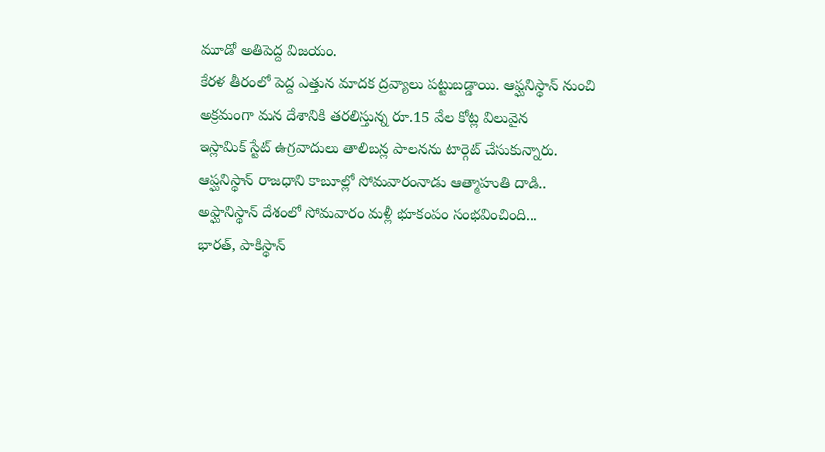మూడో అతిపెద్ద విజయం.
కేరళ తీరంలో పెద్ద ఎత్తున మాదక ద్రవ్యాలు పట్టుబడ్డాయి. ఆఫ్ఘనిస్థాన్ నుంచి అక్రమంగా మన దేశానికి తరలిస్తున్న రూ.15 వేల కోట్ల విలువైన
ఇస్లామిక్ స్టేట్ ఉగ్రవాదులు తాలిబన్ల పాలనను టార్గెట్ చేసుకున్నారు.
ఆప్ఘనిస్థాన్ రాజధాని కాబూల్లో సోమవారంనాడు ఆత్మాహుతి దాడి..
అఫ్ఘానిస్థాన్ దేశంలో సోమవారం మళ్లీ భూకంపం సంభవించింది...
భారత్, పాకిస్థాన్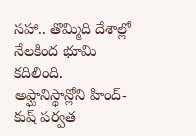సహా.. తొమ్మిది దేశాల్లో నేలకింద భూమి కదిలింది. అఫ్ఘానిస్థాన్లోని హింద్-కుష్ పర్వత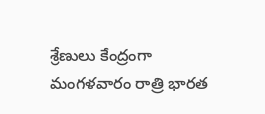శ్రేణులు కేంద్రంగా మంగళవారం రాత్రి భారత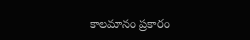కాలమానం ప్రకారం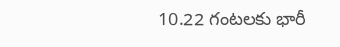10.22 గంటలకు భారీ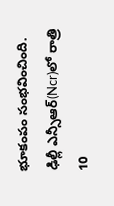భూకంపం సంభవించింది.
ఢిల్లీ ఎన్సీఆర్(Ncr)లో రాత్రి 10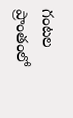గంటల ప్రాంతంలో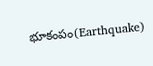భూకంపం(Earthquake)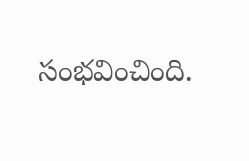సంభవించింది.